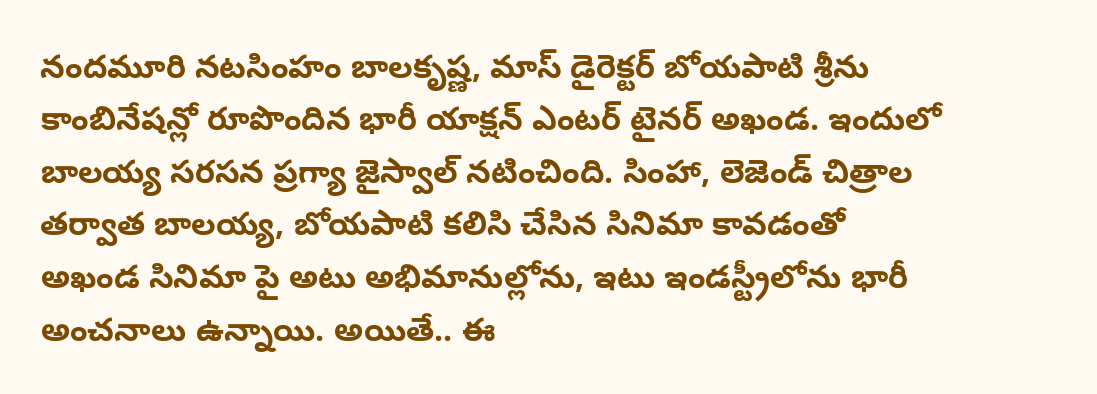నందమూరి నటసింహం బాలకృష్ణ, మాస్ డైరెక్టర్ బోయపాటి శ్రీను కాంబినేషన్లో రూపొందిన భారీ యాక్షన్ ఎంటర్ టైనర్ అఖండ. ఇందులో బాలయ్య సరసన ప్రగ్యా జైస్వాల్ నటించింది. సింహా, లెజెండ్ చిత్రాల తర్వాత బాలయ్య, బోయపాటి కలిసి చేసిన సినిమా కావడంతో అఖండ సినిమా పై అటు అభిమానుల్లోను, ఇటు ఇండస్ట్రీలోను భారీ అంచనాలు ఉన్నాయి. అయితే.. ఈ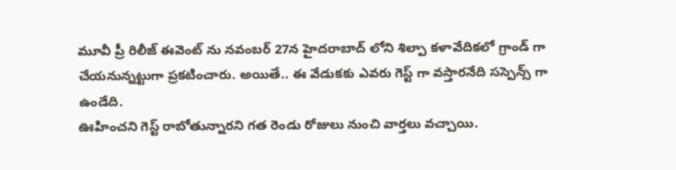మూవీ ప్రీ రిలీజ్ ఈవెంట్ ను నవంబర్ 27న హైదరాబాద్ లోని శిల్పా కళావేదికలో గ్రాండ్ గా చేయనున్నట్టుగా ప్రకటించారు. అయితే.. ఈ వేడుకకు ఎవరు గెస్ట్ గా వస్తారనేది సస్పెన్స్ గా ఉండేది.
ఊహించని గెస్ట్ రాబోతున్నారని గత రెండు రోజులు నుంచి వార్తలు వచ్చాయి.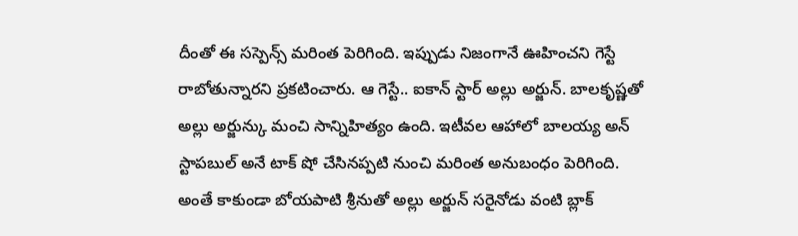దీంతో ఈ సస్పెన్స్ మరింత పెరిగింది. ఇప్పుడు నిజంగానే ఊహించని గెస్టే రాబోతున్నారని ప్రకటించారు. ఆ గెస్టే.. ఐకాన్ స్టార్ అల్లు అర్జున్. బాలకృష్ణతో అల్లు అర్జున్కు మంచి సాన్నిహిత్యం ఉంది. ఇటీవల ఆహాలో బాలయ్య అన్ స్టాపబుల్ అనే టాక్ షో చేసినప్పటి నుంచి మరింత అనుబంధం పెరిగింది. అంతే కాకుండా బోయపాటి శ్రీనుతో అల్లు అర్జున్ సరైనోడు వంటి బ్లాక్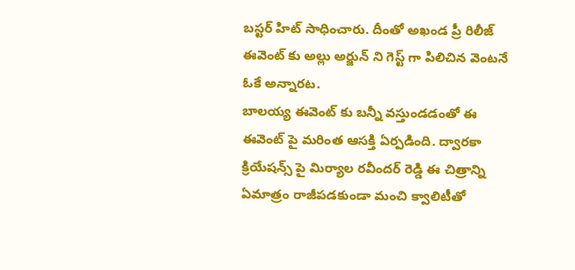బస్టర్ హిట్ సాధించారు. దీంతో అఖండ ప్రీ రిలీజ్ ఈవెంట్ కు అల్లు అర్జున్ ని గెస్ట్ గా పిలిచిన వెంటనే ఓకే అన్నారట.
బాలయ్య ఈవెంట్ కు బన్నీ వస్తుండడంతో ఈ ఈవెంట్ పై మరింత ఆసక్తి ఏర్పడింది. ద్వారకా క్రియేషన్స్ పై మిర్యాల రవీందర్ రెడ్డి ఈ చిత్రాన్ని ఏమాత్రం రాజీపడకుండా మంచి క్వాలిటీతో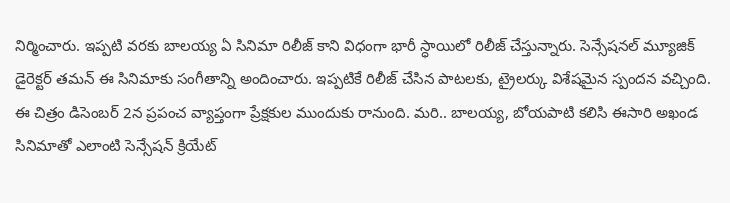నిర్మించారు. ఇప్పటి వరకు బాలయ్య ఏ సినిమా రిలీజ్ కాని విధంగా భారీ స్ధాయిలో రిలీజ్ చేస్తున్నారు. సెన్సేషనల్ మ్యూజిక్ డైరెక్టర్ తమన్ ఈ సినిమాకు సంగీతాన్ని అందించారు. ఇప్పటికే రిలీజ్ చేసిన పాటలకు, ట్రైలర్కు విశేషమైన స్పందన వచ్చింది. ఈ చిత్రం డిసెంబర్ 2న ప్రపంచ వ్యాప్తంగా ప్రేక్షకుల ముందుకు రానుంది. మరి.. బాలయ్య, బోయపాటి కలిసి ఈసారి అఖండ సినిమాతో ఎలాంటి సెన్సేషన్ క్రియేట్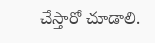చేస్తారో చూడాలి.